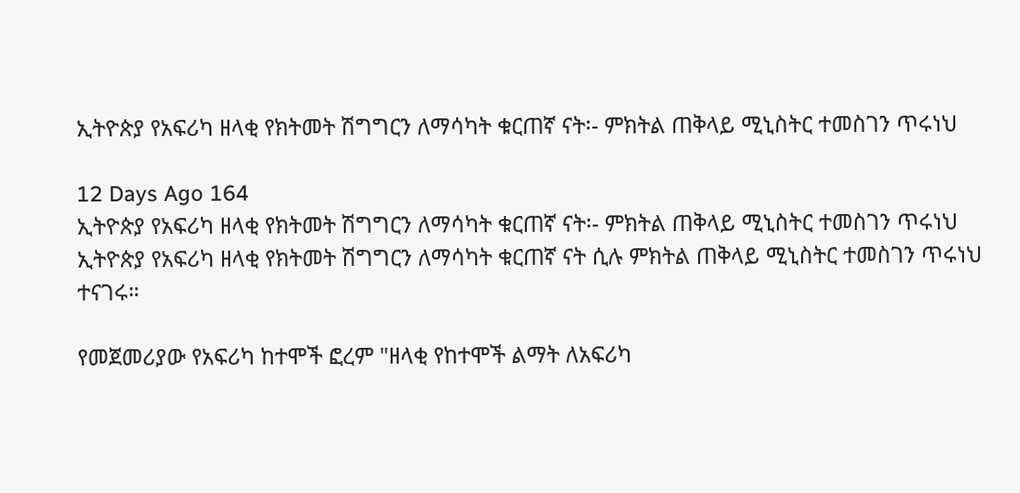ኢትዮጵያ የአፍሪካ ዘላቂ የክትመት ሽግግርን ለማሳካት ቁርጠኛ ናት፡- ምክትል ጠቅላይ ሚኒስትር ተመስገን ጥሩነህ

12 Days Ago 164
ኢትዮጵያ የአፍሪካ ዘላቂ የክትመት ሽግግርን ለማሳካት ቁርጠኛ ናት፡- ምክትል ጠቅላይ ሚኒስትር ተመስገን ጥሩነህ
ኢትዮጵያ የአፍሪካ ዘላቂ የክትመት ሽግግርን ለማሳካት ቁርጠኛ ናት ሲሉ ምክትል ጠቅላይ ሚኒስትር ተመስገን ጥሩነህ ተናገሩ።

የመጀመሪያው የአፍሪካ ከተሞች ፎረም "ዘላቂ የከተሞች ልማት ለአፍሪካ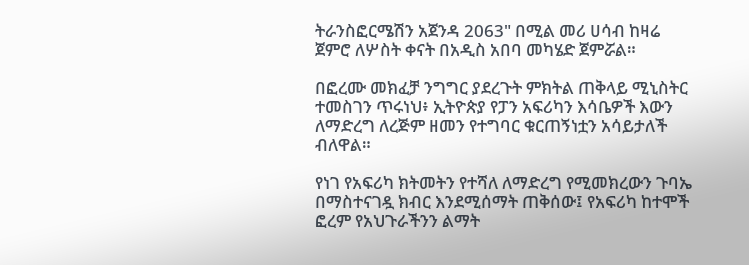ትራንስፎርሜሽን አጀንዳ 2063" በሚል መሪ ሀሳብ ከዛሬ ጀምሮ ለሦስት ቀናት በአዲስ አበባ መካሄድ ጀምሯል።

በፎረሙ መክፈቻ ንግግር ያደረጉት ምክትል ጠቅላይ ሚኒስትር ተመስገን ጥሩነህ፥ ኢትዮጵያ የፓን አፍሪካን እሳቤዎች እውን ለማድረግ ለረጅም ዘመን የተግባር ቁርጠኝነቷን አሳይታለች ብለዋል።

የነገ የአፍሪካ ክትመትን የተሻለ ለማድረግ የሚመክረውን ጉባኤ በማስተናገዷ ክብር እንደሚሰማት ጠቅሰው፤ የአፍሪካ ከተሞች ፎረም የአህጉራችንን ልማት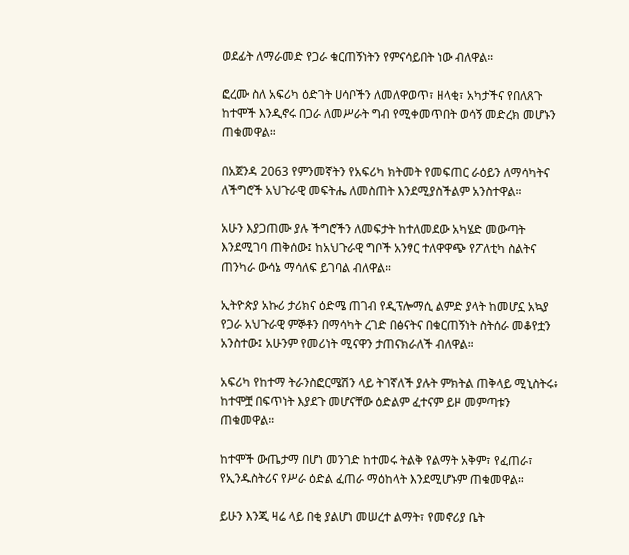ወደፊት ለማራመድ የጋራ ቁርጠኝነትን የምናሳይበት ነው ብለዋል።

ፎረሙ ስለ አፍሪካ ዕድገት ሀሳቦችን ለመለዋወጥ፣ ዘላቂ፣ አካታችና የበለጸጉ ከተሞች እንዲኖሩ በጋራ ለመሥራት ግብ የሚቀመጥበት ወሳኝ መድረክ መሆኑን ጠቁመዋል።

በአጀንዳ 2063 የምንመኛትን የአፍሪካ ክትመት የመፍጠር ራዕይን ለማሳካትና ለችግሮች አህጉራዊ መፍትሔ ለመስጠት እንደሚያስችልም አንስተዋል።

አሁን እያጋጠሙ ያሉ ችግሮችን ለመፍታት ከተለመደው አካሄድ መውጣት እንደሚገባ ጠቅሰው፤ ከአህጉራዊ ግቦች አንፃር ተለዋዋጭ የፖለቲካ ስልትና ጠንካራ ውሳኔ ማሳለፍ ይገባል ብለዋል።

ኢትዮጵያ አኩሪ ታሪክና ዕድሜ ጠገብ የዲፕሎማሲ ልምድ ያላት ከመሆኗ አኳያ የጋራ አህጉራዊ ምኞቶን በማሳካት ረገድ በፅናትና በቁርጠኝነት ስትሰራ መቆየቷን አንስተው፤ አሁንም የመሪነት ሚናዋን ታጠናክራለች ብለዋል።

አፍሪካ የከተማ ትራንስፎርሜሽን ላይ ትገኛለች ያሉት ምክትል ጠቅላይ ሚኒስትሩ፥ ከተሞቿ በፍጥነት እያደጉ መሆናቸው ዕድልም ፈተናም ይዞ መምጣቱን ጠቁመዋል።

ከተሞች ውጤታማ በሆነ መንገድ ከተመሩ ትልቅ የልማት አቅም፣ የፈጠራ፣ የኢንዱስትሪና የሥራ ዕድል ፈጠራ ማዕከላት እንደሚሆኑም ጠቁመዋል።

ይሁን እንጂ ዛሬ ላይ በቂ ያልሆነ መሠረተ ልማት፣ የመኖሪያ ቤት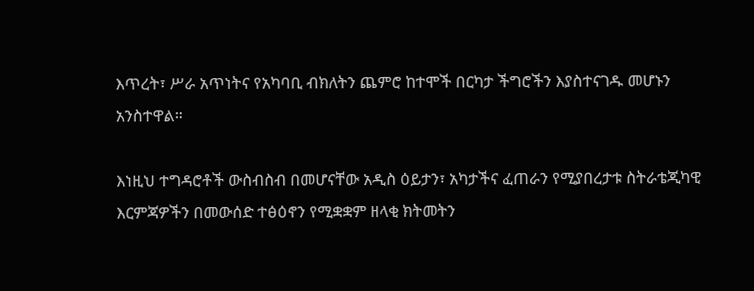እጥረት፣ ሥራ አጥነትና የአካባቢ ብክለትን ጨምሮ ከተሞች በርካታ ችግሮችን እያስተናገዱ መሆኑን አንስተዋል።

እነዚህ ተግዳሮቶች ውስብስብ በመሆናቸው አዲስ ዕይታን፣ አካታችና ፈጠራን የሚያበረታቱ ስትራቴጂካዊ እርምጃዎችን በመውሰድ ተፅዕኖን የሚቋቋም ዘላቂ ክትመትን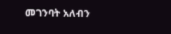መገንባት አለብን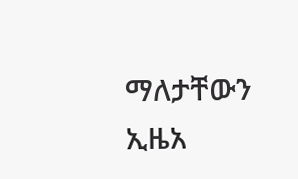ማለታቸውን ኢዜአ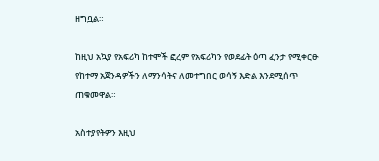ዘግቧል።

ከዚህ አኳያ የአፍሪካ ከተሞች ፎረም የአፍሪካን የወደፊት ዕጣ ፈንታ የሚቀርፁ የከተማ አጀንዳዎችን ለማንሳትና ለመተግበር ወሳኝ እድል እንደሚሰጥ ጠቁመዋል።

አስተያየትዎን እዚህ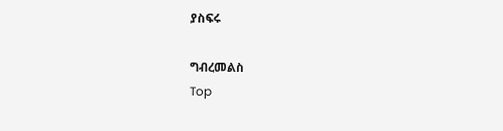ያስፍሩ

ግብረመልስ
Top